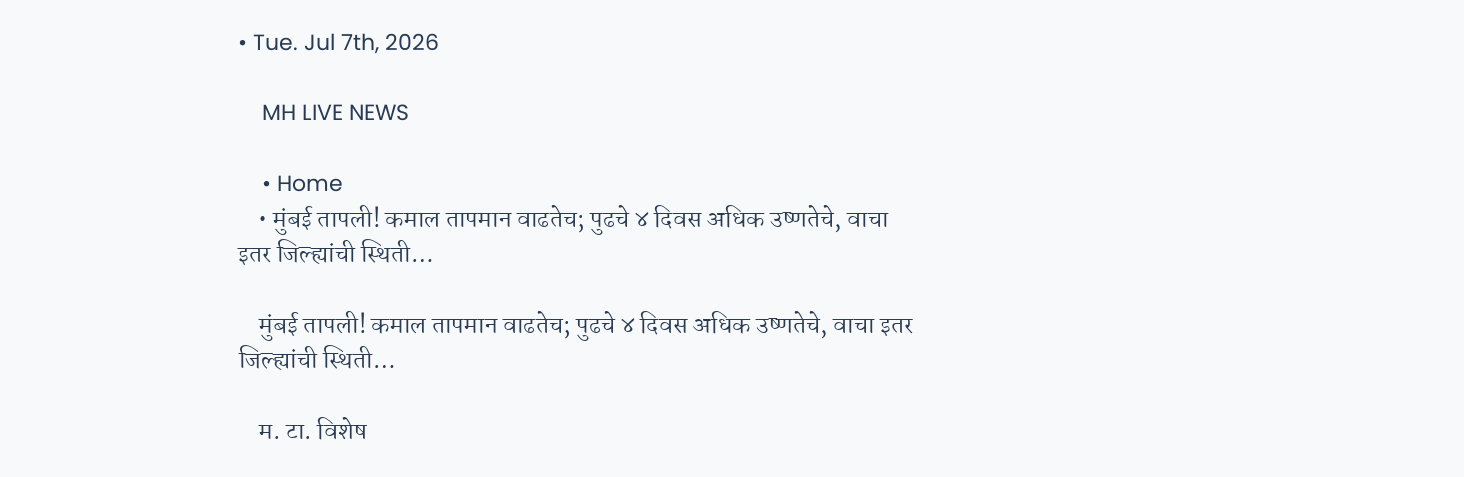• Tue. Jul 7th, 2026

    MH LIVE NEWS

    • Home
    • मुंबई तापली! कमाल तापमान वाढतेच; पुढचे ४ दिवस अधिक उष्णतेचे, वाचा इतर जिल्ह्यांची स्थिती…

    मुंबई तापली! कमाल तापमान वाढतेच; पुढचे ४ दिवस अधिक उष्णतेचे, वाचा इतर जिल्ह्यांची स्थिती…

    म. टा. विशेष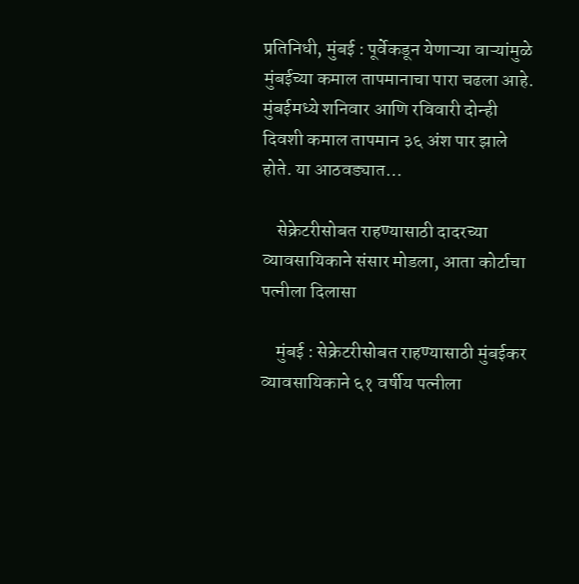प्रतिनिधी, मुंबई : पूर्वेकडून येणाऱ्या वाऱ्यांमुळे मुंबईच्या कमाल तापमानाचा पारा चढला आहे. मुंबईमध्ये शनिवार आणि रविवारी दोन्ही दिवशी कमाल तापमान ३६ अंश पार झाले होते. या आठवड्यात…

    सेक्रेटरीसोबत राहण्यासाठी दादरच्या व्यावसायिकाने संसार मोडला, आता कोर्टाचा पत्नीला दिलासा

    मुंबई : सेक्रेटरीसोबत राहण्यासाठी मुंबईकर व्यावसायिकाने ६१ वर्षीय पत्नीला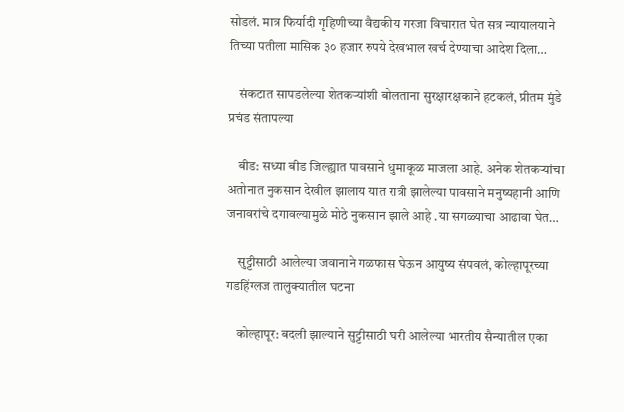सोडलं. मात्र फिर्यादी गृहिणीच्या वैद्यकीय गरजा विचारात घेत सत्र न्यायालयाने तिच्या पतीला मासिक ३० हजार रुपये देखभाल खर्च देण्याचा आदेश दिला…

    संकटात सापडलेल्या शेतकऱ्यांशी बोलताना सुरक्षारक्षकाने हटकलं, प्रीतम मुंडे प्रचंड संतापल्या

    बीड: सध्या बीड जिल्ह्यात पावसाने धुमाकूळ माजला आहे. अनेक शेतकऱ्यांचा अतोनात नुकसान देखील झालाय यात रात्री झालेल्या पावसाने मनुष्यहानी आणि जनावरांचे दगावल्यामुळे मोठे नुकसान झाले आहे .या सगळ्याचा आढावा घेत…

    सुट्टीसाठी आलेल्या जवानाने गळफास घेऊन आयुष्य संपवलं, कोल्हापूरच्या गडहिंग्लज तालुक्यातील घटना

    कोल्हापूर: बदली झाल्याने सुट्टीसाठी घरी आलेल्या भारतीय सैन्यातील एका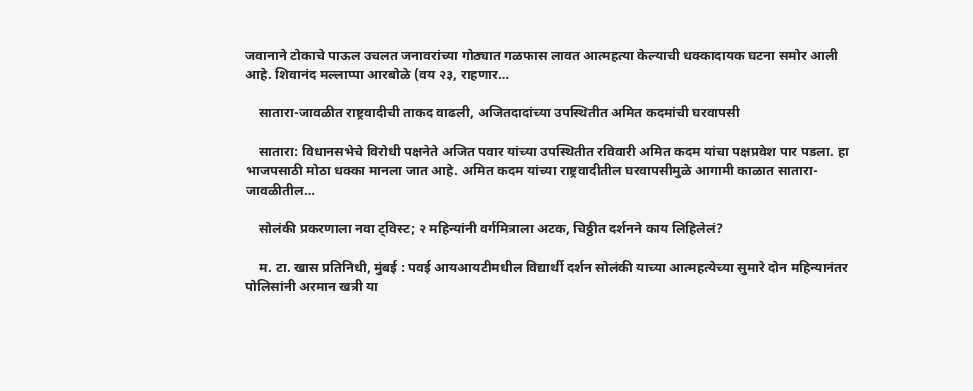जवानाने टोकाचे पाऊल उचलत जनावरांच्या गोठ्यात गळफास लावत आत्महत्या केल्याची धक्कादायक घटना समोर आली आहे. शिवानंद मल्लाप्पा आरबोळे (वय २३, राहणार…

    सातारा-जावळीत राष्ट्रवादीची ताकद वाढली, अजितदादांच्या उपस्थितीत अमित कदमांची घरवापसी

    सातारा: विधानसभेचे विरोधी पक्षनेते अजित पवार यांच्या उपस्थितीत रविवारी अमित कदम यांचा पक्षप्रवेश पार पडला. हा भाजपसाठी मोठा धक्का मानला जात आहे. अमित कदम यांच्या राष्ट्रवादीतील घरवापसीमुळे आगामी काळात सातारा-जावळीतील…

    सोलंकी प्रकरणाला नवा ट्विस्ट; २ महिन्यांनी वर्गमित्राला अटक, चिठ्ठीत दर्शनने काय लिहिलेलं?

    म. टा. खास प्रतिनिधी, मुंबई : पवई आयआयटीमधील विद्यार्थी दर्शन सोलंकी याच्या आत्महत्येच्या सुमारे दोन महिन्यानंतर पोलिसांनी अरमान खत्री या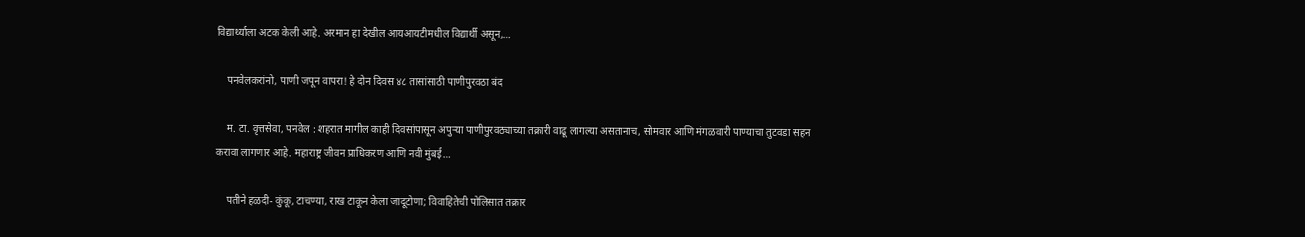विद्यार्थ्याला अटक केली आहे. अरमान हा देखील आयआयटीमधील विद्यार्थी असून,…

    पनवेलकरांनो, पाणी जपून वापरा! हे दोन दिवस ४८ तासांसाठी पाणीपुरवठा बंद

    म. टा. वृत्तसेवा, पनवेल : शहरात मागील काही दिवसांपासून अपुऱ्या पाणीपुरवठ्याच्या तक्रारी वाढू लागल्या असतानाच, सोमवार आणि मंगळवारी पाण्याचा तुटवडा सहन करावा लागणार आहे. महाराष्ट्र जीवन प्राधिकरण आणि नवी मुंबई…

    पतीने हळदी- कुंकू, टाचण्या, राख टाकून केला जादूटोणा; विवाहितेची पोलिसात तक्रार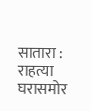सातारा : राहत्या घरासमोर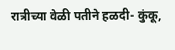रात्रीच्या वेळी पतीने हळदी- कुंकू,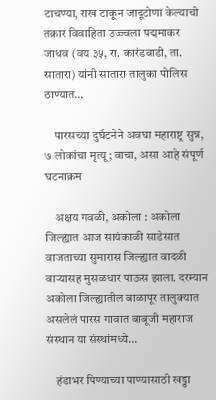टाचण्या, राख टाकून जादूटोणा केल्याची तक्रार विवाहिता उज्ज्वला पद्ममाकर जाधव (वय ३५, रा. कारंडवाडी, ता. सातारा) यांनी सातारा तालुका पोलिस ठाण्यात…

    पारसच्या दुर्घटनेने अवघा महाराष्ट्र सुन्न, ७ लोकांचा मृत्यू; वाचा, असा आहे संपूर्ण घटनाक्रम

    अक्षय गवळी, अकोला : अकोला जिल्ह्यात आज सायंकाळी साडेसात वाजताच्या सुमारास जिल्ह्यात वादळी वाऱ्यासह मुसळधार पाऊस झाला. दरम्यान अकोला जिल्ह्यातील बाळापूर तालुक्यात असलेलं पारस गावात बाबूजी महाराज संस्थान या संस्थांमध्ये…

    हंडाभर पिण्याच्या पाण्यासाठी खड्डा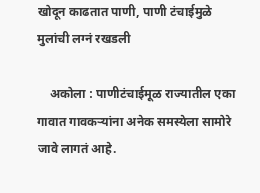खोदून काढतात पाणी, पाणी टंचाईमुळे मुलांची लग्नं रखडली

    अकोला : पाणीटंचाईमूळ राज्यातील एका गावात गावकऱ्यांना अनेक समस्येला सामोरे जावे लागतं आहे.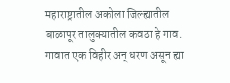महाराष्ट्रातील अकोला जिल्ह्यातील बाळापूर तालुक्यातील कवठा हे गाव. गावात एक विहीर अन् धरण असून ह्या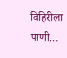विहिरीला पाणी…